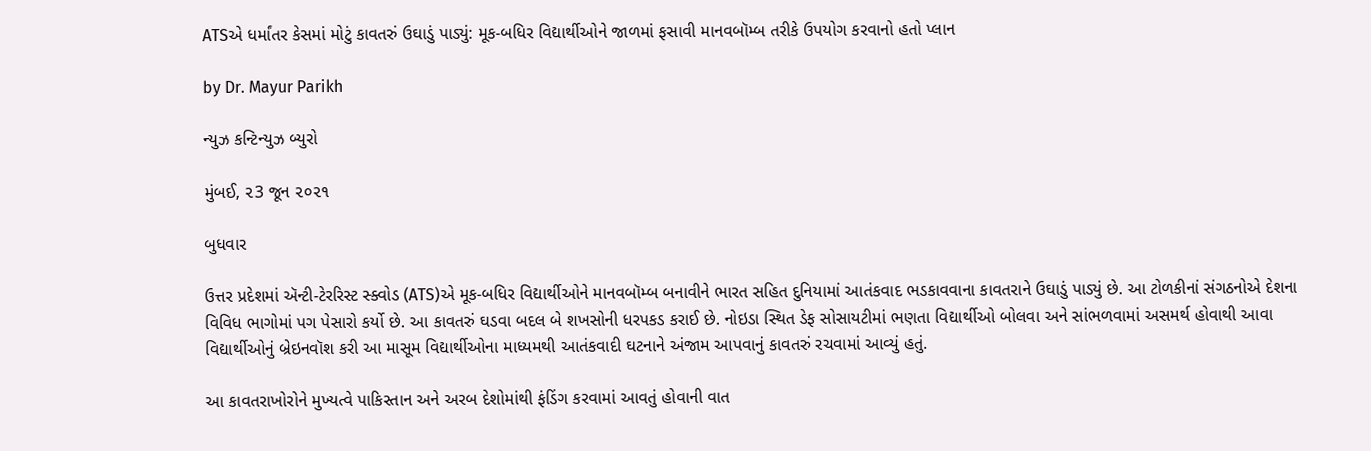ATSએ ધર્માંતર કેસમાં મોટું કાવતરું ઉઘાડું પાડ્યું: મૂક-બધિર વિદ્યાર્થીઓને જાળમાં ફસાવી માનવબૉમ્બ તરીકે ઉપયોગ કરવાનો હતો પ્લાન

by Dr. Mayur Parikh

ન્યુઝ કન્ટિન્યુઝ બ્યુરો

મુંબઈ, ૨3 જૂન ૨૦૨૧

બુધવાર

ઉત્તર પ્રદેશમાં ઍન્ટી-ટેરરિસ્ટ સ્ક્વોડ (ATS)એ મૂક-બધિર વિદ્યાર્થીઓને માનવબૉમ્બ બનાવીને ભારત સહિત દુનિયામાં આતંકવાદ ભડકાવવાના કાવતરાને ઉઘાડું પાડ્યું છે. આ ટોળકીનાં સંગઠનોએ દેશના વિવિધ ભાગોમાં પગ પેસારો કર્યો છે. આ કાવતરું ઘડવા બદલ બે શખસોની ધરપકડ કરાઈ છે. નોઇડા સ્થિત ડેફ સોસાયટીમાં ભણતા વિદ્યાર્થીઓ બોલવા અને સાંભળવામાં અસમર્થ હોવાથી આવા વિદ્યાર્થીઓનું બ્રેઇનવૉશ કરી આ માસૂમ વિદ્યાર્થીઓના માધ્યમથી આતંકવાદી ઘટનાને અંજામ આપવાનું કાવતરું રચવામાં આવ્યું હતું.

આ કાવતરાખોરોને મુખ્યત્વે પાકિસ્તાન અને અરબ દેશોમાંથી ફંડિંગ કરવામાં આવતું હોવાની વાત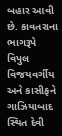બહાર આવી છે. કાવતરાના ભાગરૂપે વિપુલ વિજયવર્ગીય અને કાસીફને ગાઝિયાબાદ સ્થિત દેવી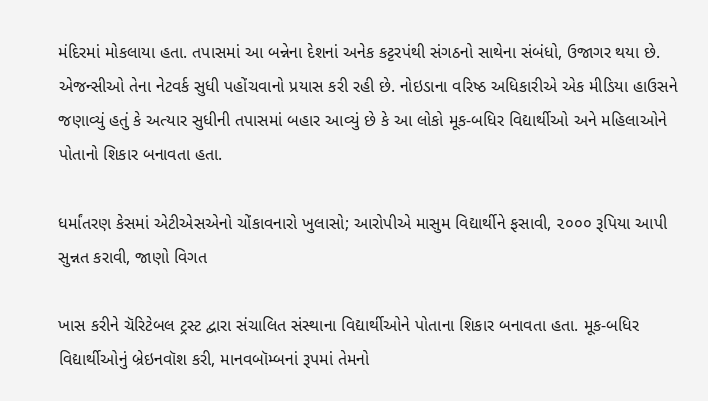મંદિરમાં મોકલાયા હતા. તપાસમાં આ બન્નેના દેશનાં અનેક કટ્ટરપંથી સંગઠનો સાથેના સંબંધો, ઉજાગર થયા છે. એજન્સીઓ તેના નેટવર્ક સુધી પહોંચવાનો પ્રયાસ કરી રહી છે. નોઇડાના વરિષ્ઠ અધિકારીએ એક મીડિયા હાઉસને જણાવ્યું હતું કે અત્યાર સુધીની તપાસમાં બહાર આવ્યું છે કે આ લોકો મૂક-બધિર વિદ્યાર્થીઓ અને મહિલાઓને પોતાનો શિકાર બનાવતા હતા.

ધર્માંતરણ કેસમાં એટીએસએનો ચોંકાવનારો ખુલાસો; આરોપીએ માસુમ વિદ્યાર્થીને ફસાવી, ૨૦૦૦ રૂપિયા આપી સુન્નત કરાવી, જાણો વિગત

ખાસ કરીને ચૅરિટેબલ ટ્રસ્ટ દ્વારા સંચાલિત સંસ્થાના વિદ્યાર્થીઓને પોતાના શિકાર બનાવતા હતા. મૂક-બધિર વિદ્યાર્થીઓનું બ્રેઇનવૉશ કરી, માનવબૉમ્બનાં રૂપમાં તેમનો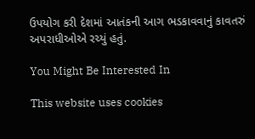ઉપયોગ કરી દેશમાં આતંકની આગ ભડકાવવાનું કાવતરું અપરાધીઓએ રચ્યું હતું.

You Might Be Interested In

This website uses cookies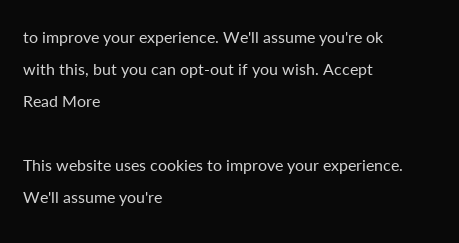to improve your experience. We'll assume you're ok with this, but you can opt-out if you wish. Accept Read More

This website uses cookies to improve your experience. We'll assume you're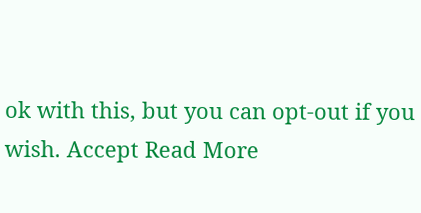ok with this, but you can opt-out if you wish. Accept Read More